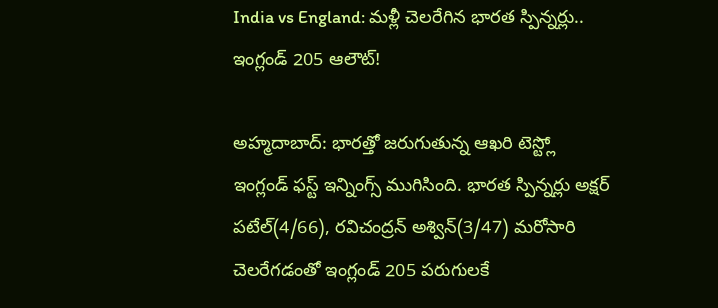India vs England: మళ్లీ చెలరేగిన భారత స్పిన్నర్లు.. ఇంగ్లండ్ 205 ఆలౌట్!

అహ్మదాబాద్: భారత్తో జరుగుతున్న ఆఖరి టెస్ట్లో ఇంగ్లండ్ ఫస్ట్ ఇన్నింగ్స్ ముగిసింది. భారత స్పిన్నర్లు అక్షర్ పటేల్(4/66), రవిచంద్రన్ అశ్విన్(3/47) మరోసారి చెలరేగడంతో ఇంగ్లండ్ 205 పరుగులకే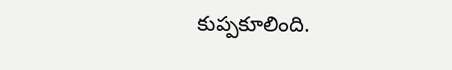కుప్పకూలింది.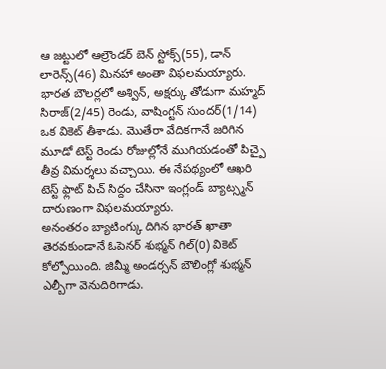ఆ జట్టులో ఆల్రౌండర్ బెన్ స్టోక్స్(55), డాన్ లారెన్స్(46) మినహా అంతా విఫలమయ్యారు. భారత బౌలర్లలో అశ్విన్, అక్షర్కు తోడుగా మహ్మద్ సిరాజ్(2/45) రెండు, వాషింగ్టన్ సుందర్(1/14) ఒక వికెట్ తీశాడు. మొతేరా వేదికగానే జరిగిన మూడో టెస్ట్ రెండు రోజుల్లోనే ముగియడంతో పిచ్పై తీవ్ర విమర్శలు వచ్చాయి. ఈ నేపథ్యంలో ఆఖరి టెస్ట్ ఫ్లాట్ పిచ్ సిద్దం చేసినా ఇంగ్లండ్ బ్యాట్స్మన్ దారుణంగా విఫలమయ్యారు.
అనంతరం బ్యాటింగ్కు దిగిన భారత్ ఖాతా తెరవకుండానే ఓపెనర్ శుభ్మన్ గిల్(0) వికెట్ కోల్పోయింది. జిమ్మీ అండర్సన్ బౌలింగ్లో శుభ్మన్ ఎల్బీగా వెనుదిరిగాడు.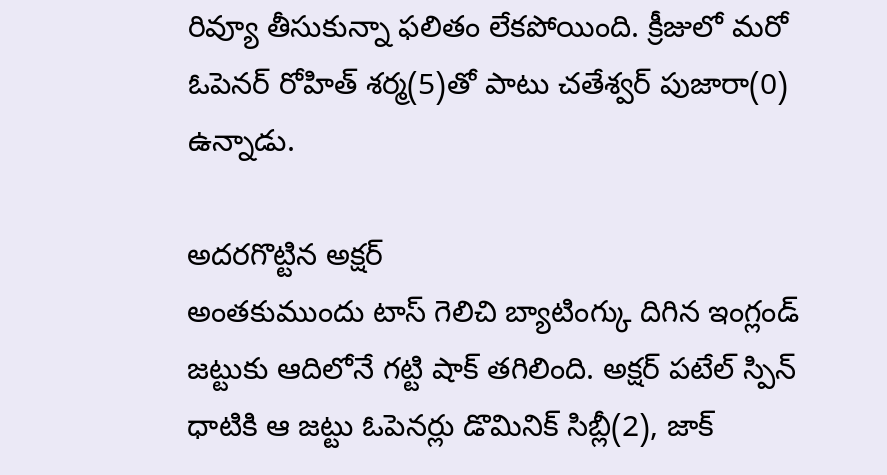రివ్యూ తీసుకున్నా ఫలితం లేకపోయింది. క్రీజులో మరో ఓపెనర్ రోహిత్ శర్మ(5)తో పాటు చతేశ్వర్ పుజారా(0) ఉన్నాడు.

అదరగొట్టిన అక్షర్
అంతకుముందు టాస్ గెలిచి బ్యాటింగ్కు దిగిన ఇంగ్లండ్ జట్టుకు ఆదిలోనే గట్టి షాక్ తగిలింది. అక్షర్ పటేల్ స్పిన్ ధాటికి ఆ జట్టు ఓపెనర్లు డొమినిక్ సిబ్లీ(2), జాక్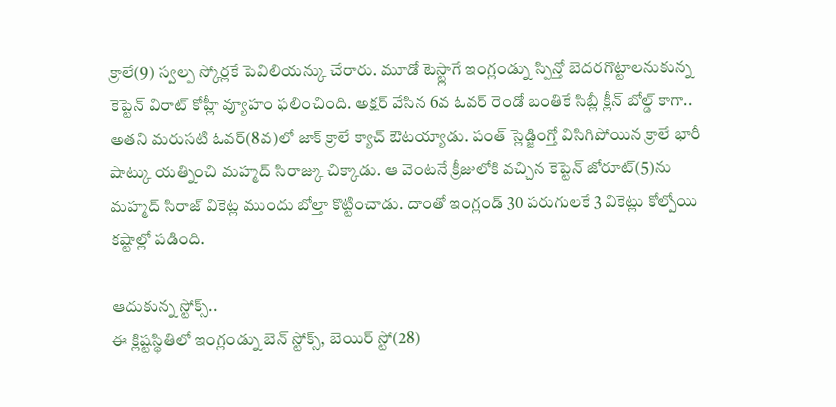క్రాలే(9) స్వల్ప స్కోర్లకే పెవిలియన్కు చేరారు. మూడో టెస్ట్లాగే ఇంగ్లండ్ను స్పిన్తో బెదరగొట్టాలనుకున్న కెప్టెన్ విరాట్ కోహ్లీ వ్యూహం ఫలించింది. అక్షర్ వేసిన 6వ ఓవర్ రెండో బంతికే సిబ్లీ క్లీన్ బోల్డ్ కాగా.. అతని మరుసటి ఓవర్(8వ)లో జాక్ క్రాలే క్యాచ్ ఔటయ్యాడు. పంత్ స్లెడ్జింగ్తో విసిగిపోయిన క్రాలే భారీ షాట్కు యత్నించి మహ్మద్ సిరాజ్కు చిక్కాడు. ఆ వెంటనే క్రీజులోకి వచ్చిన కెప్టెన్ జోరూట్(5)ను మహ్మద్ సిరాజ్ వికెట్ల ముందు బోల్తా కొట్టించాడు. దాంతో ఇంగ్లండ్ 30 పరుగులకే 3 వికెట్లు కోల్పోయి కష్టాల్లో పడింది.

ఆదుకున్న స్టోక్స్..
ఈ క్లిష్టస్థితిలో ఇంగ్లండ్ను బెన్ స్టోక్స్, బెయిర్ స్టో(28)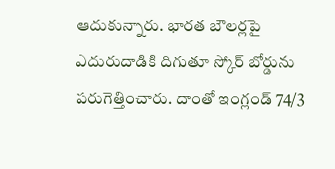ఆదుకున్నారు. భారత బౌలర్లపై ఎదురుదాడికి దిగుతూ స్కోర్ బోర్డును పరుగెత్తించారు. దాంతో ఇంగ్లండ్ 74/3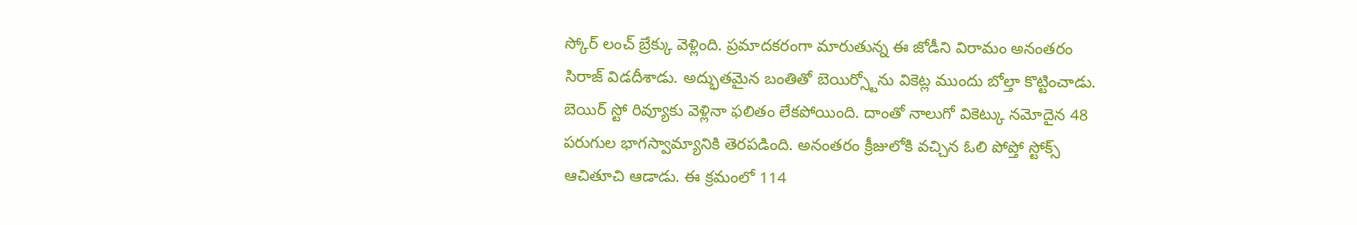స్కోర్ లంచ్ బ్రేక్కు వెళ్లింది. ప్రమాదకరంగా మారుతున్న ఈ జోడీని విరామం అనంతరం సిరాజ్ విడదీశాడు. అద్భుతమైన బంతితో బెయిర్స్టోను వికెట్ల ముందు బోల్తా కొట్టించాడు. బెయిర్ స్టో రివ్యూకు వెళ్లినా ఫలితం లేకపోయింది. దాంతో నాలుగో వికెట్కు నమోదైన 48 పరుగుల భాగస్వామ్యానికి తెరపడింది. అనంతరం క్రీజులోకి వచ్చిన ఓలి పోప్తో స్టోక్స్ ఆచితూచి ఆడాడు. ఈ క్రమంలో 114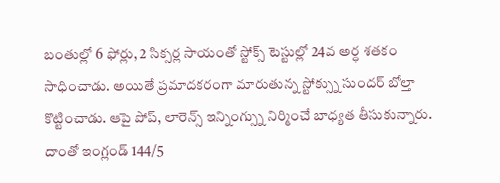బంతుల్లో 6 ఫోర్లు, 2 సిక్సర్ల సాయంతో స్టోక్స్ టెస్టుల్లో 24వ అర్ధ శతకం సాధించాడు. అయితే ప్రమాదకరంగా మారుతున్న స్టోక్స్ను సుందర్ బోల్తా కొట్టించాడు. ఆపై పోప్, లారెన్స్ ఇన్నింగ్స్ను నిర్మించే బాధ్యత తీసుకున్నారు. దాంతో ఇంగ్లండ్ 144/5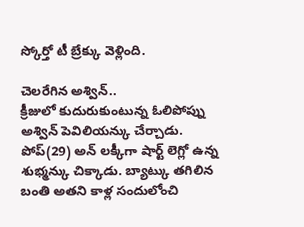స్కోర్తో టీ బ్రేక్కు వెళ్లింది.

చెలరేగిన అశ్విన్..
క్రీజులో కుదురుకుంటున్న ఓలిపోప్ను అశ్విన్ పెవిలియన్కు చేర్చాడు. పోప్(29) అన్ లక్కీగా షార్ట్ లెగ్లో ఉన్న శుభ్మన్కు చిక్కాడు. బ్యాట్కు తగిలిన బంతి అతని కాళ్ల సందులోంచి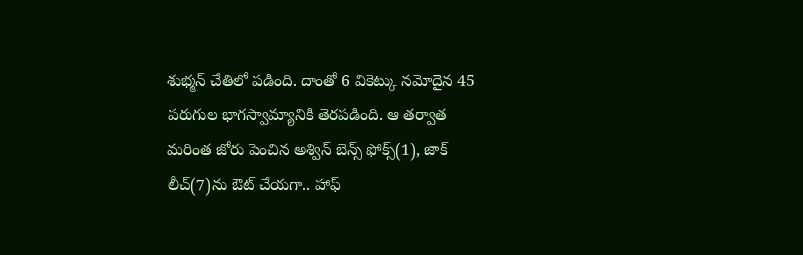శుభ్మన్ చేతిలో పడింది. దాంతో 6 వికెట్కు నమోదైన 45 పరుగుల భాగస్వామ్యానికి తెరపడింది. ఆ తర్వాత మరింత జోరు పెంచిన అశ్విన్ బెన్స్ ఫోక్స్(1), జాక్ లీచ్(7)ను ఔట్ చేయగా.. హాఫ్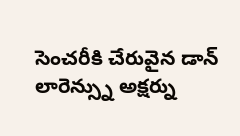సెంచరీకి చేరువైన డాన్ లారెన్స్ను అక్షర్ను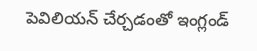పెవిలియన్ చేర్చడంతో ఇంగ్లండ్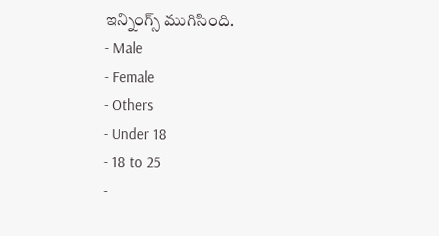ఇన్నింగ్స్ ముగిసింది.
- Male
- Female
- Others
- Under 18
- 18 to 25
-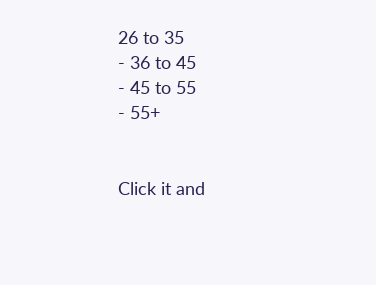26 to 35
- 36 to 45
- 45 to 55
- 55+


Click it and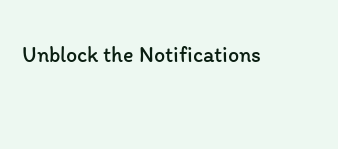Unblock the Notifications